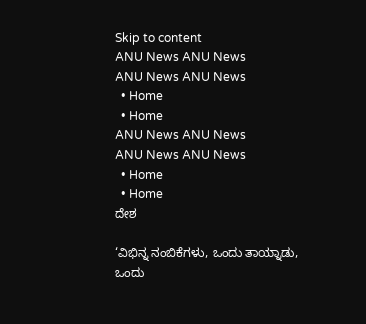Skip to content
ANU News ANU News
ANU News ANU News
  • Home
  • Home
ANU News ANU News
ANU News ANU News
  • Home
  • Home
ದೇಶ

‘ವಿಭಿನ್ನ ನಂಬಿಕೆಗಳು, ಒಂದು ತಾಯ್ನಾಡು, ಒಂದು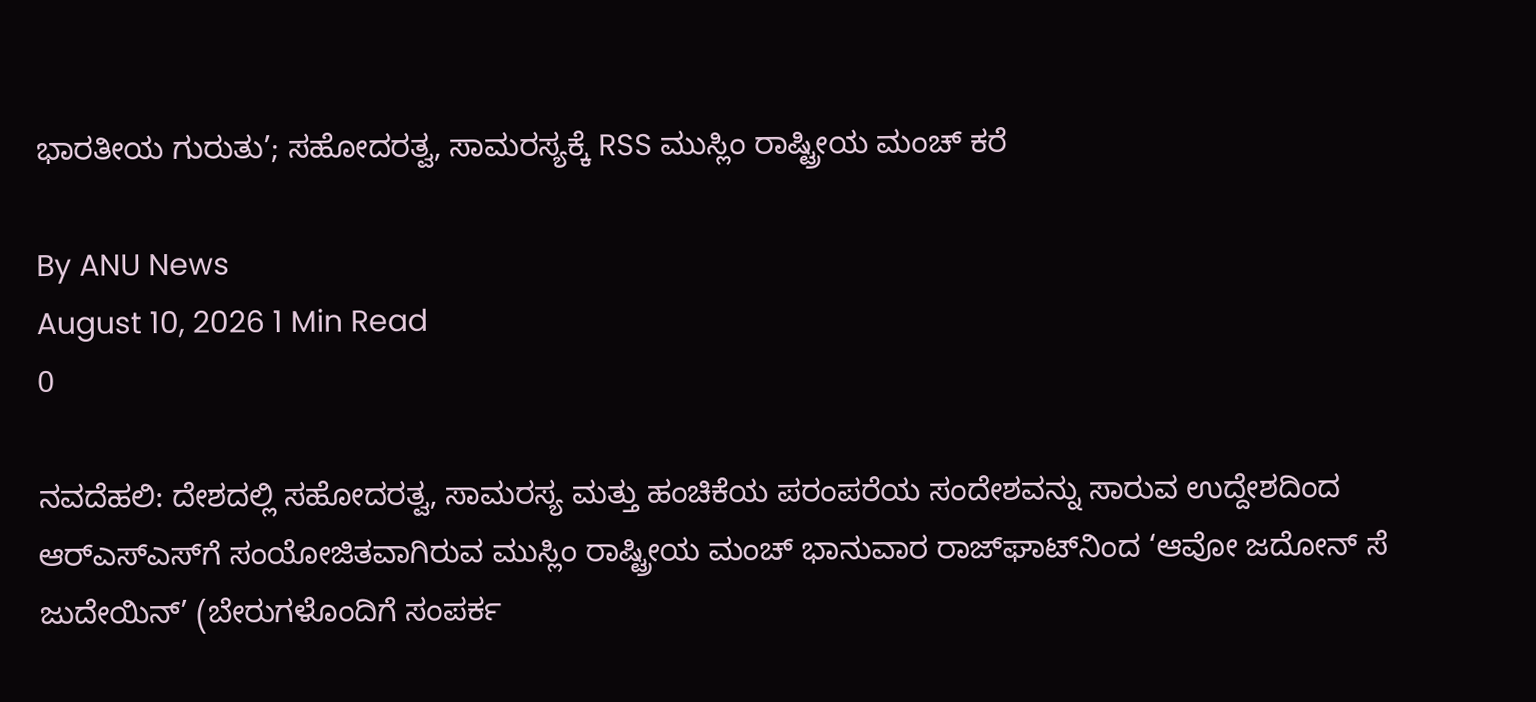ಭಾರತೀಯ ಗುರುತು’; ಸಹೋದರತ್ವ, ಸಾಮರಸ್ಯಕ್ಕೆ RSS ಮುಸ್ಲಿಂ ರಾಷ್ಟ್ರೀಯ ಮಂಚ್ ಕರೆ

By ANU News
August 10, 2026 1 Min Read
0

ನವದೆಹಲಿ: ದೇಶದಲ್ಲಿ ಸಹೋದರತ್ವ, ಸಾಮರಸ್ಯ ಮತ್ತು ಹಂಚಿಕೆಯ ಪರಂಪರೆಯ ಸಂದೇಶವನ್ನು ಸಾರುವ ಉದ್ದೇಶದಿಂದ ಆರ್‌ಎಸ್‌ಎಸ್‌ಗೆ ಸಂಯೋಜಿತವಾಗಿರುವ ಮುಸ್ಲಿಂ ರಾಷ್ಟ್ರೀಯ ಮಂಚ್ ಭಾನುವಾರ ರಾಜ್‌ಘಾಟ್‌ನಿಂದ ‘ಆವೋ ಜದೋನ್ ಸೆ ಜುದೇಯಿನ್’ (ಬೇರುಗಳೊಂದಿಗೆ ಸಂಪರ್ಕ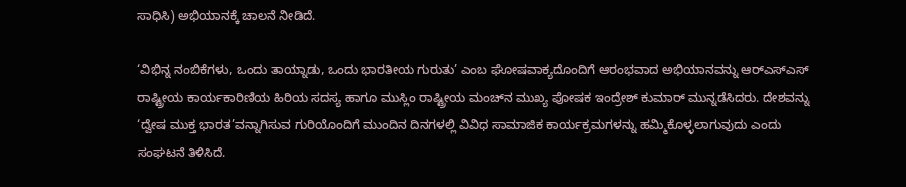ಸಾಧಿಸಿ) ಅಭಿಯಾನಕ್ಕೆ ಚಾಲನೆ ನೀಡಿದೆ.

‘ವಿಭಿನ್ನ ನಂಬಿಕೆಗಳು, ಒಂದು ತಾಯ್ನಾಡು, ಒಂದು ಭಾರತೀಯ ಗುರುತು’ ಎಂಬ ಘೋಷವಾಕ್ಯದೊಂದಿಗೆ ಆರಂಭವಾದ ಅಭಿಯಾನವನ್ನು ಆರ್‌ಎಸ್‌ಎಸ್ ರಾಷ್ಟ್ರೀಯ ಕಾರ್ಯಕಾರಿಣಿಯ ಹಿರಿಯ ಸದಸ್ಯ ಹಾಗೂ ಮುಸ್ಲಿಂ ರಾಷ್ಟ್ರೀಯ ಮಂಚ್‌ನ ಮುಖ್ಯ ಪೋಷಕ ಇಂದ್ರೇಶ್ ಕುಮಾರ್ ಮುನ್ನಡೆಸಿದರು. ದೇಶವನ್ನು ‘ದ್ವೇಷ ಮುಕ್ತ ಭಾರತ’ವನ್ನಾಗಿಸುವ ಗುರಿಯೊಂದಿಗೆ ಮುಂದಿನ ದಿನಗಳಲ್ಲಿ ವಿವಿಧ ಸಾಮಾಜಿಕ ಕಾರ್ಯಕ್ರಮಗಳನ್ನು ಹಮ್ಮಿಕೊಳ್ಳಲಾಗುವುದು ಎಂದು ಸಂಘಟನೆ ತಿಳಿಸಿದೆ.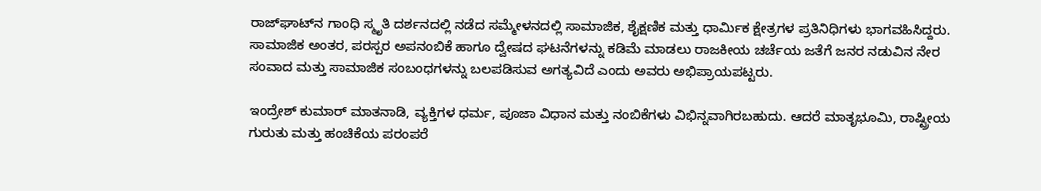ರಾಜ್‌ಘಾಟ್‌ನ ಗಾಂಧಿ ಸ್ಮೃತಿ ದರ್ಶನದಲ್ಲಿ ನಡೆದ ಸಮ್ಮೇಳನದಲ್ಲಿ ಸಾಮಾಜಿಕ, ಶೈಕ್ಷಣಿಕ ಮತ್ತು ಧಾರ್ಮಿಕ ಕ್ಷೇತ್ರಗಳ ಪ್ರತಿನಿಧಿಗಳು ಭಾಗವಹಿಸಿದ್ದರು. ಸಾಮಾಜಿಕ ಅಂತರ, ಪರಸ್ಪರ ಅಪನಂಬಿಕೆ ಹಾಗೂ ದ್ವೇಷದ ಘಟನೆಗಳನ್ನು ಕಡಿಮೆ ಮಾಡಲು ರಾಜಕೀಯ ಚರ್ಚೆಯ ಜತೆಗೆ ಜನರ ನಡುವಿನ ನೇರ ಸಂವಾದ ಮತ್ತು ಸಾಮಾಜಿಕ ಸಂಬಂಧಗಳನ್ನು ಬಲಪಡಿಸುವ ಅಗತ್ಯವಿದೆ ಎಂದು ಅವರು ಅಭಿಪ್ರಾಯಪಟ್ಟರು.

ಇಂದ್ರೇಶ್ ಕುಮಾರ್ ಮಾತನಾಡಿ, ವ್ಯಕ್ತಿಗಳ ಧರ್ಮ, ಪೂಜಾ ವಿಧಾನ ಮತ್ತು ನಂಬಿಕೆಗಳು ವಿಭಿನ್ನವಾಗಿರಬಹುದು. ಆದರೆ ಮಾತೃಭೂಮಿ, ರಾಷ್ಟ್ರೀಯ ಗುರುತು ಮತ್ತು ಹಂಚಿಕೆಯ ಪರಂಪರೆ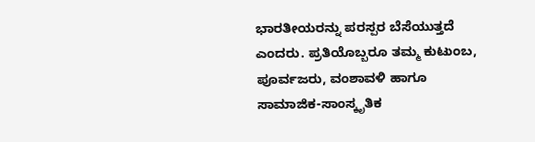ಭಾರತೀಯರನ್ನು ಪರಸ್ಪರ ಬೆಸೆಯುತ್ತದೆ ಎಂದರು. ಪ್ರತಿಯೊಬ್ಬರೂ ತಮ್ಮ ಕುಟುಂಬ, ಪೂರ್ವಜರು, ವಂಶಾವಳಿ ಹಾಗೂ ಸಾಮಾಜಿಕ-ಸಾಂಸ್ಕೃತಿಕ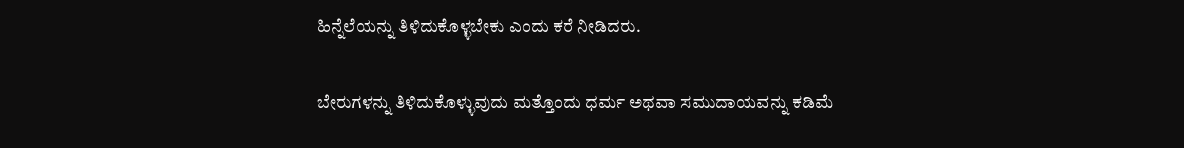ಹಿನ್ನೆಲೆಯನ್ನು ತಿಳಿದುಕೊಳ್ಳಬೇಕು ಎಂದು ಕರೆ ನೀಡಿದರು.

ಬೇರುಗಳನ್ನು ತಿಳಿದುಕೊಳ್ಳುವುದು ಮತ್ತೊಂದು ಧರ್ಮ ಅಥವಾ ಸಮುದಾಯವನ್ನು ಕಡಿಮೆ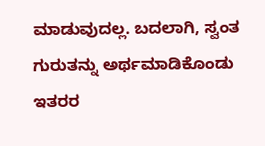ಮಾಡುವುದಲ್ಲ. ಬದಲಾಗಿ, ಸ್ವಂತ ಗುರುತನ್ನು ಅರ್ಥಮಾಡಿಕೊಂಡು ಇತರರ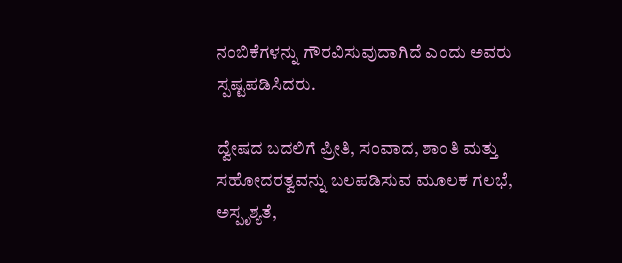ನಂಬಿಕೆಗಳನ್ನು ಗೌರವಿಸುವುದಾಗಿದೆ ಎಂದು ಅವರು ಸ್ಪಷ್ಟಪಡಿಸಿದರು.

ದ್ವೇಷದ ಬದಲಿಗೆ ಪ್ರೀತಿ, ಸಂವಾದ, ಶಾಂತಿ ಮತ್ತು ಸಹೋದರತ್ವವನ್ನು ಬಲಪಡಿಸುವ ಮೂಲಕ ಗಲಭೆ, ಅಸ್ಪೃಶ್ಯತೆ,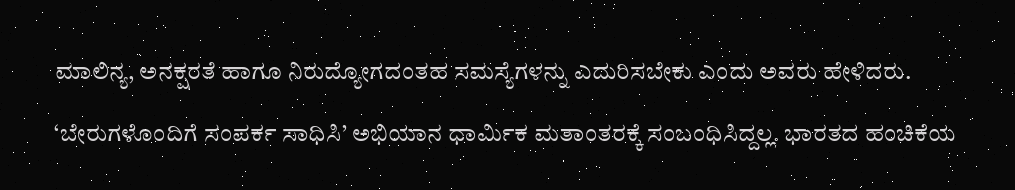ಮಾಲಿನ್ಯ, ಅನಕ್ಷರತೆ ಹಾಗೂ ನಿರುದ್ಯೋಗದಂತಹ ಸಮಸ್ಯೆಗಳನ್ನು ಎದುರಿಸಬೇಕು ಎಂದು ಅವರು ಹೇಳಿದರು.

‘ಬೇರುಗಳೊಂದಿಗೆ ಸಂಪರ್ಕ ಸಾಧಿಸಿ’ ಅಭಿಯಾನ ಧಾರ್ಮಿಕ ಮತಾಂತರಕ್ಕೆ ಸಂಬಂಧಿಸಿದ್ದಲ್ಲ. ಭಾರತದ ಹಂಚಿಕೆಯ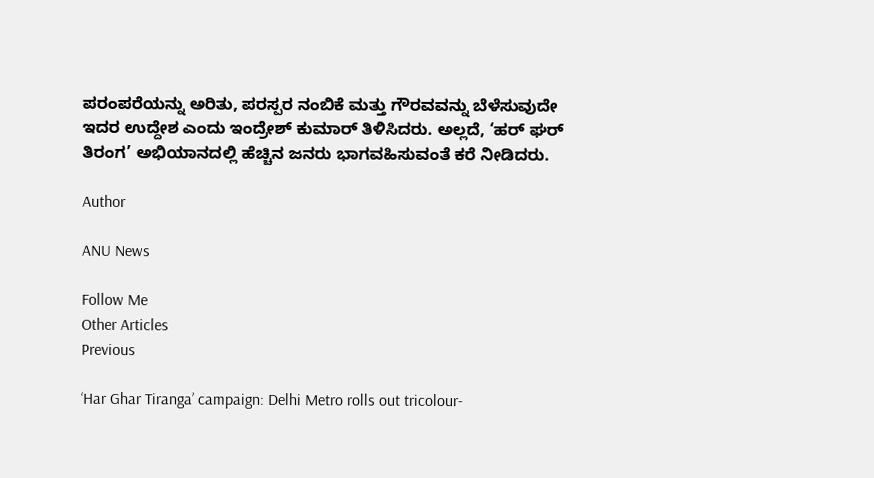ಪರಂಪರೆಯನ್ನು ಅರಿತು, ಪರಸ್ಪರ ನಂಬಿಕೆ ಮತ್ತು ಗೌರವವನ್ನು ಬೆಳೆಸುವುದೇ ಇದರ ಉದ್ದೇಶ ಎಂದು ಇಂದ್ರೇಶ್ ಕುಮಾರ್ ತಿಳಿಸಿದರು. ಅಲ್ಲದೆ, ‘ಹರ್ ಘರ್ ತಿರಂಗ’ ಅಭಿಯಾನದಲ್ಲಿ ಹೆಚ್ಚಿನ ಜನರು ಭಾಗವಹಿಸುವಂತೆ ಕರೆ ನೀಡಿದರು.

Author

ANU News

Follow Me
Other Articles
Previous

‘Har Ghar Tiranga’ campaign: Delhi Metro rolls out tricolour-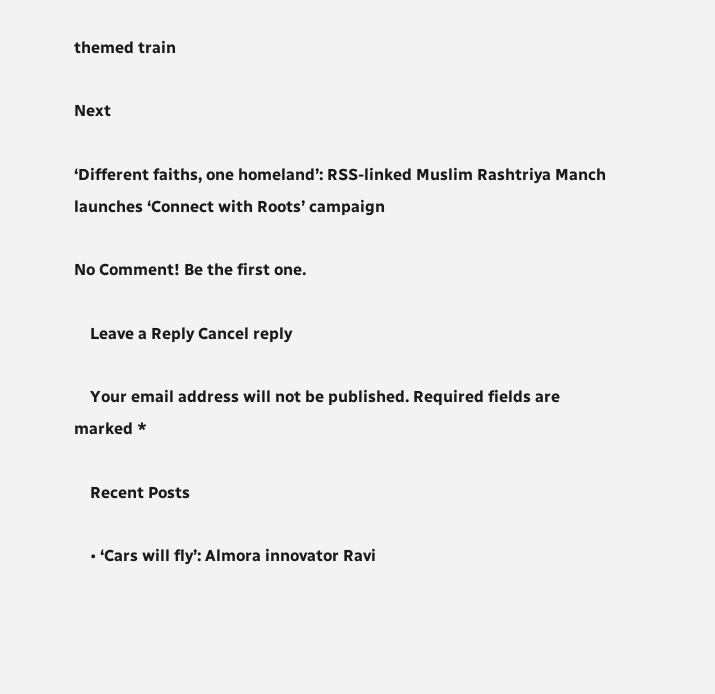themed train

Next

‘Different faiths, one homeland’: RSS-linked Muslim Rashtriya Manch launches ‘Connect with Roots’ campaign

No Comment! Be the first one.

    Leave a Reply Cancel reply

    Your email address will not be published. Required fields are marked *

    Recent Posts

    • ‘Cars will fly’: Almora innovator Ravi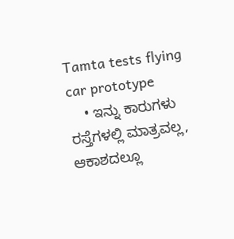Tamta tests flying car prototype
    • ಇನ್ನು ಕಾರುಗಳು ರಸ್ತೆಗಳಲ್ಲಿ ಮಾತ್ರವಲ್ಲ, ಆಕಾಶದಲ್ಲೂ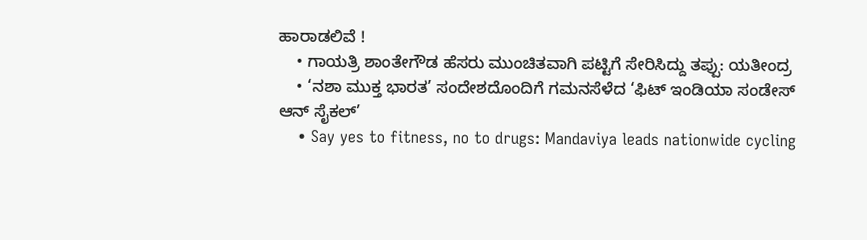ಹಾರಾಡಲಿವೆ !
    • ಗಾಯತ್ರಿ ಶಾಂತೇಗೌಡ ಹೆಸರು ಮುಂಚಿತವಾಗಿ ಪಟ್ಟಿಗೆ ಸೇರಿಸಿದ್ದು ತಪ್ಪು: ಯತೀಂದ್ರ
    • ‘ನಶಾ ಮುಕ್ತ ಭಾರತ’ ಸಂದೇಶದೊಂದಿಗೆ ಗಮನಸೆಳೆದ ‘ಫಿಟ್ ಇಂಡಿಯಾ ಸಂಡೇಸ್ ಆನ್ ಸೈಕಲ್’
    • Say yes to fitness, no to drugs: Mandaviya leads nationwide cycling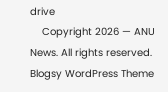drive
    Copyright 2026 — ANU News. All rights reserved. Blogsy WordPress Theme